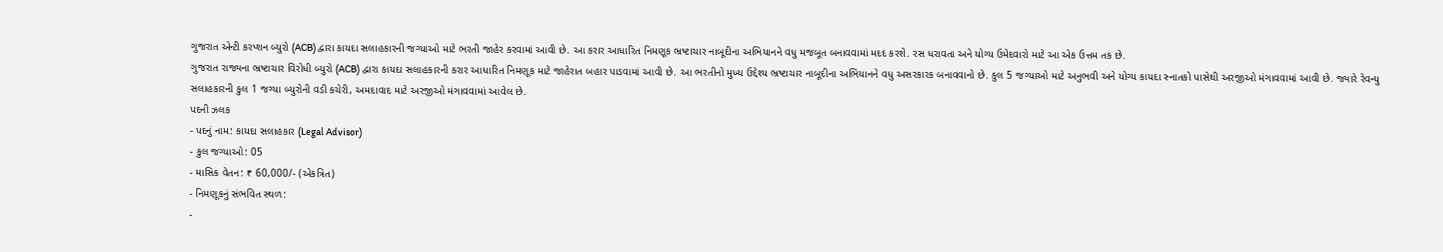ગુજરાત એન્ટી કરપ્શન બ્યુરો (ACB) દ્વારા કાયદા સલાહકારની જગ્યાઓ માટે ભરતી જાહેર કરવામાં આવી છે. આ કરાર આધારિત નિમણૂક ભ્રષ્ટાચાર નાબૂદીના અભિયાનને વધુ મજબૂત બનાવવામાં મદદ કરશે. રસ ધરાવતા અને યોગ્ય ઉમેદવારો માટે આ એક ઉત્તમ તક છે.
ગુજરાત રાજ્યના ભ્રષ્ટાચાર વિરોધી બ્યુરો (ACB) દ્વારા કાયદા સલાહકારની કરાર આધારિત નિમણૂક માટે જાહેરાત બહાર પાડવામાં આવી છે. આ ભરતીનો મુખ્ય ઉદ્દેશ્ય ભ્રષ્ટાચાર નાબૂદીના અભિયાનને વધુ અસરકારક બનાવવાનો છે. કુલ 5 જગ્યાઓ માટે અનુભવી અને યોગ્ય કાયદા સ્નાતકો પાસેથી અરજીઓ મંગાવવામાં આવી છે. જ્યારે રેવન્યુ સલાહકારની કુલ 1 જગ્યા બ્યુરોની વડી કચેરી, અમદાવાદ માટે અરજીઓ મંગાવવામાં આવેલ છે.
પદની ઝલક
- પદનું નામ: કાયદા સલાહકાર (Legal Advisor)
- કુલ જગ્યાઓ: 05
- માસિક વેતન: ₹ 60,000/- (એકત્રિત)
- નિમણૂકનું સંભવિત સ્થળ:
-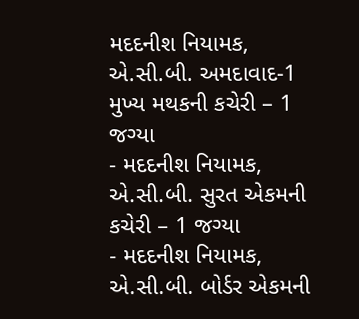મદદનીશ નિયામક, એ.સી.બી. અમદાવાદ-1 મુખ્ય મથકની કચેરી – 1 જગ્યા
- મદદનીશ નિયામક, એ.સી.બી. સુરત એકમની કચેરી – 1 જગ્યા
- મદદનીશ નિયામક, એ.સી.બી. બોર્ડર એકમની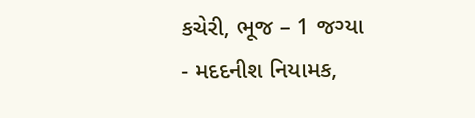કચેરી, ભૂજ – 1 જગ્યા
- મદદનીશ નિયામક,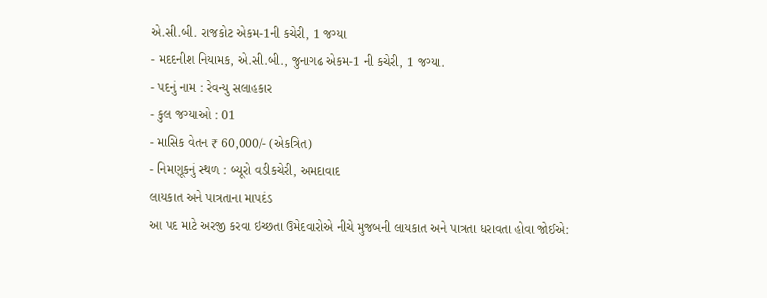એ.સી.બી. રાજકોટ એકમ-1ની કચેરી, 1 જગ્યા
- મદદનીશ નિયામક, એ.સી.બી., જુનાગઢ એકમ-1 ની કચેરી, 1 જગ્યા.
- પદનું નામ : રેવન્યુ સલાહકાર
- કુલ જગ્યાઓ : 01
- માસિક વેતન ₹ 60,000/- (એકત્રિત)
- નિમણૂકનું સ્થળ : બ્યૂરો વડીકચેરી, અમદાવાદ
લાયકાત અને પાત્રતાના માપદંડ
આ પદ માટે અરજી કરવા ઇચ્છતા ઉમેદવારોએ નીચે મુજબની લાયકાત અને પાત્રતા ધરાવતા હોવા જોઈએ: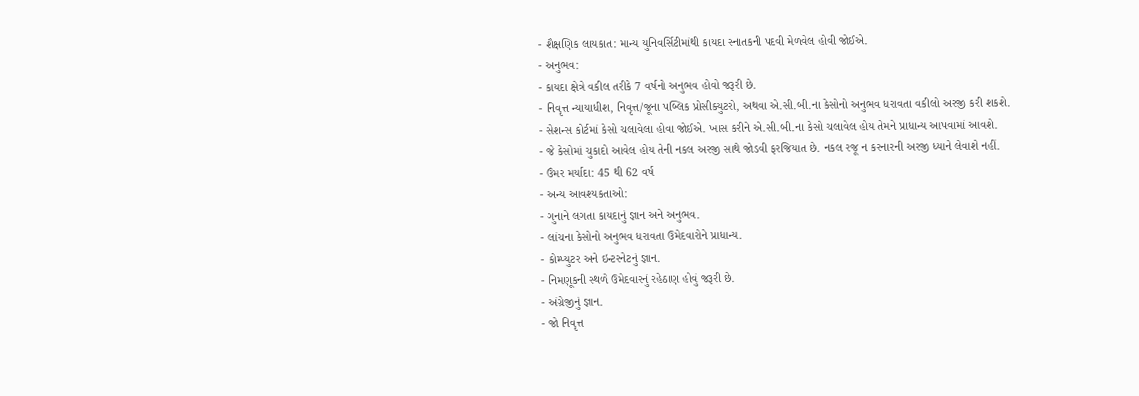- શૈક્ષણિક લાયકાત: માન્ય યુનિવર્સિટીમાંથી કાયદા સ્નાતકની પદવી મેળવેલ હોવી જોઈએ.
- અનુભવ:
- કાયદા ક્ષેત્રે વકીલ તરીકે 7 વર્ષનો અનુભવ હોવો જરૂરી છે.
- નિવૃત્ત ન્યાયાધીશ, નિવૃત્ત/જૂના પબ્લિક પ્રોસીક્યુટરો, અથવા એ.સી.બી.ના કેસોનો અનુભવ ધરાવતા વકીલો અરજી કરી શકશે.
- સેશન્સ કોર્ટમાં કેસો ચલાવેલા હોવા જોઈએ. ખાસ કરીને એ.સી.બી.ના કેસો ચલાવેલ હોય તેમને પ્રાધાન્ય આપવામાં આવશે.
- જે કેસોમાં ચુકાદો આવેલ હોય તેની નકલ અરજી સાથે જોડવી ફરજિયાત છે. નકલ રજૂ ન કરનારની અરજી ધ્યાને લેવાશે નહીં.
- ઉંમર મર્યાદા: 45 થી 62 વર્ષ
- અન્ય આવશ્યકતાઓ:
- ગુનાને લગતા કાયદાનું જ્ઞાન અને અનુભવ.
- લાંચના કેસોનો અનુભવ ધરાવતા ઉમેદવારોને પ્રાધાન્ય.
- કોમ્પ્યુટર અને ઇન્ટરનેટનું જ્ઞાન.
- નિમણૂકની સ્થળે ઉમેદવારનું રહેઠાણ હોવું જરૂરી છે.
- અંગ્રેજીનું જ્ઞાન.
- જો નિવૃત્ત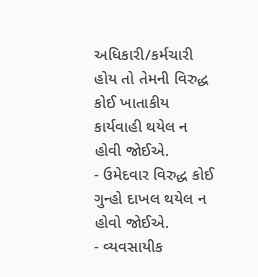અધિકારી/કર્મચારી હોય તો તેમની વિરુદ્ધ કોઈ ખાતાકીય કાર્યવાહી થયેલ ન હોવી જોઈએ.
- ઉમેદવાર વિરુદ્ધ કોઈ ગુન્હો દાખલ થયેલ ન હોવો જોઈએ.
- વ્યવસાયીક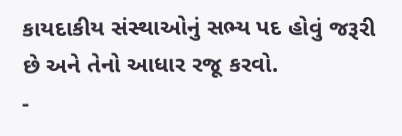કાયદાકીય સંસ્થાઓનું સભ્ય પદ હોવું જરૂરી છે અને તેનો આધાર રજૂ કરવો.
-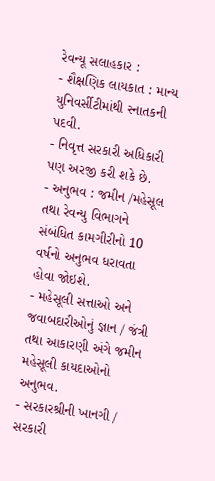રેવન્યૂ સલાહકાર :
- શૈક્ષણિક લાયકાત : માન્ય યુનિવર્સીટીમાંથી સ્નાતકની પદવી.
- નિવૃત્ત સરકારી અધિકારી પણ અરજી કરી શકે છે.
- અનુભવ : જમીન /મહેસૂલ તથા રેવન્યુ વિભાગને સંબંધિત કામગીરીનો 10 વર્ષનો અનુભવ ધરાવતા હોવા જોઇશે.
- મહેસૂલી સત્તાઓ અને જવાબદારીઓનું જ્ઞાન / જંત્રી તથા આકારણી અંગે જમીન મહેસૂલી કાયદાઓનો અનુભવ.
- સરકારશ્રીની ખાનગી / સરકારી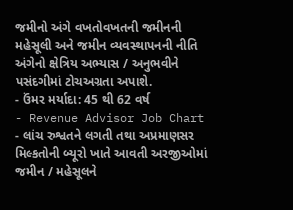જમીનો અંગે વખતોવખતની જમીનની મહેસૂલી અને જમીન વ્યવસ્થાપનની નીતિ અંગેનો ક્ષેત્રિય અભ્યાસ / અનુભવીને પસંદગીમાં ટોચઅગ્રતા અપાશે.
- ઉંમર મર્યાદા: 45 થી 62 વર્ષ
- Revenue Advisor Job Chart
- લાંચ રુશ્વતને લગતી તથા અપ્રમાણસર મિલ્કતોની બ્યૂરો ખાતે આવતી અરજીઓમાં જમીન / મહેસૂલને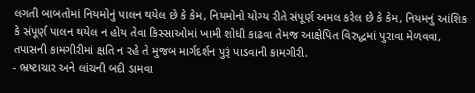લગતી બાબતોમાં નિયમોનું પાલન થયેલ છે કે કેમ, નિયમોનો યોગ્ય રીતે સંપૂર્ણ અમલ કરેલ છે કે કેમ, નિયમનું આંશિક કે સંપૂર્ણ પાલન થયેલ ન હોય તેવા કિસ્સાઓમાં ખામી શોધી કાઢવા તેમજ આક્ષેપિત વિરુદ્ધમાં પુરાવા મેળવવા, તપાસની કામગીરીમાં ક્ષતિ ન રહે તે મુજબ માર્ગદર્શન પુરૂં પાડવાની કામગીરી.
- ભ્રષ્ટાચાર અને લાંચની બદી ડામવા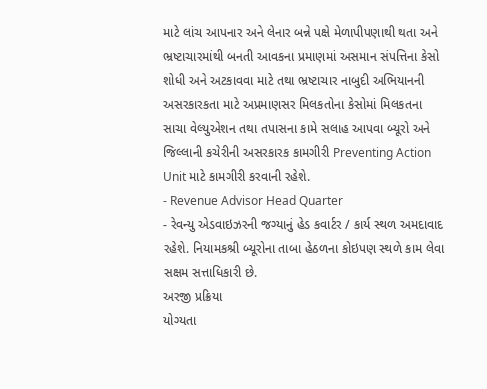માટે લાંચ આપનાર અને લેનાર બન્ને પક્ષે મેળાપીપણાથી થતા અને ભ્રષ્ટાચારમાંથી બનતી આવકના પ્રમાણમાં અસમાન સંપત્તિના કેસો શોધી અને અટકાવવા માટે તથા ભ્રષ્ટાચાર નાબુદી અભિયાનની અસરકારકતા માટે અપ્રમાણસર મિલકતોના કેસોમાં મિલકતના સાચા વેલ્યુએશન તથા તપાસના કામે સલાહ આપવા બ્યૂરો અને જિલ્લાની કચેરીની અસરકારક કામગીરી Preventing Action Unit માટે કામગીરી કરવાની રહેશે.
- Revenue Advisor Head Quarter
- રેવન્યુ એડવાઇઝરની જગ્યાનું હેડ કવાર્ટર / કાર્ય સ્થળ અમદાવાદ રહેશે. નિયામકશ્રી બ્યૂરોના તાબા હેઠળના કોઇપણ સ્થળે કામ લેવા સક્ષમ સત્તાધિકારી છે.
અરજી પ્રક્રિયા
યોગ્યતા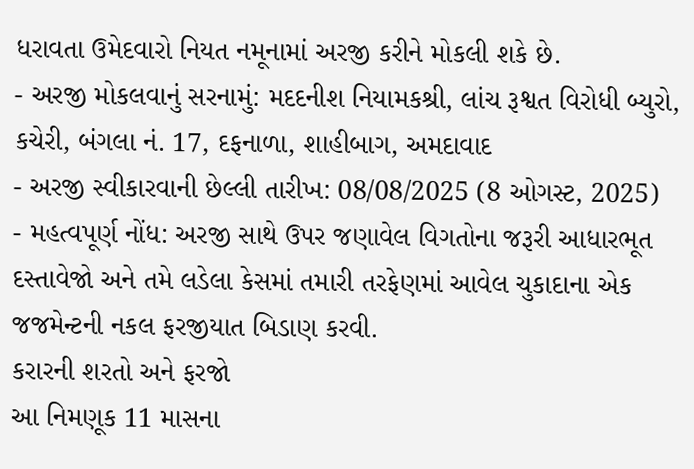ધરાવતા ઉમેદવારો નિયત નમૂનામાં અરજી કરીને મોકલી શકે છે.
- અરજી મોકલવાનું સરનામું: મદદનીશ નિયામકશ્રી, લાંચ રૂશ્વત વિરોધી બ્યુરો, કચેરી, બંગલા નં. 17, દફનાળા, શાહીબાગ, અમદાવાદ
- અરજી સ્વીકારવાની છેલ્લી તારીખ: 08/08/2025 (8 ઓગસ્ટ, 2025)
- મહત્વપૂર્ણ નોંધ: અરજી સાથે ઉપર જણાવેલ વિગતોના જરૂરી આધારભૂત દસ્તાવેજો અને તમે લડેલા કેસમાં તમારી તરફેણમાં આવેલ ચુકાદાના એક જજમેન્ટની નકલ ફરજીયાત બિડાણ કરવી.
કરારની શરતો અને ફરજો
આ નિમણૂક 11 માસના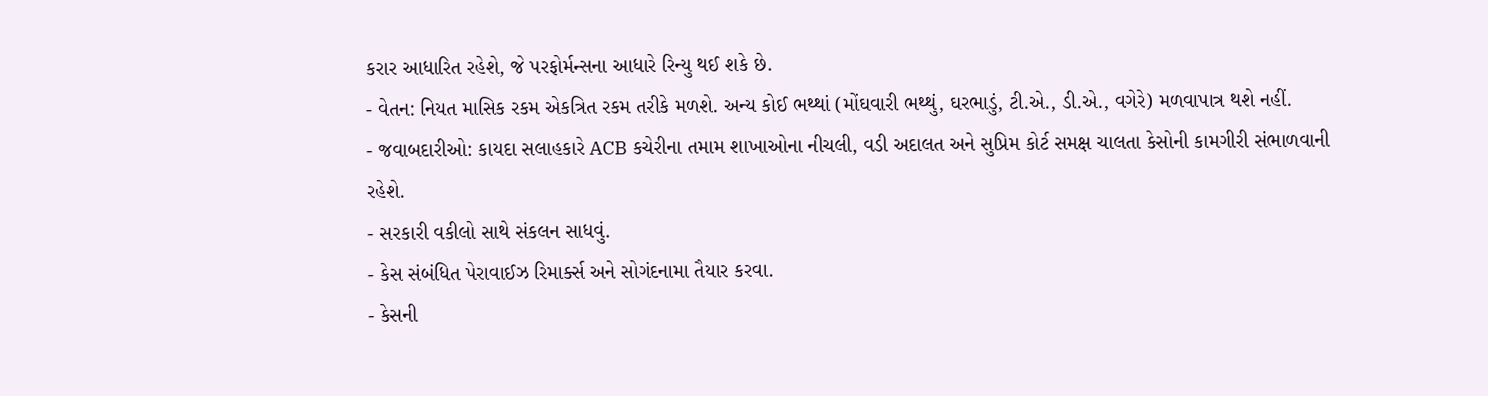કરાર આધારિત રહેશે, જે પરફોર્મન્સના આધારે રિન્યુ થઈ શકે છે.
- વેતન: નિયત માસિક રકમ એકત્રિત રકમ તરીકે મળશે. અન્ય કોઈ ભથ્થાં (મોંઘવારી ભથ્થું, ઘરભાડું, ટી.એ., ડી.એ., વગેરે) મળવાપાત્ર થશે નહીં.
- જવાબદારીઓ: કાયદા સલાહકારે ACB કચેરીના તમામ શાખાઓના નીચલી, વડી અદાલત અને સુપ્રિમ કોર્ટ સમક્ષ ચાલતા કેસોની કામગીરી સંભાળવાની રહેશે.
- સરકારી વકીલો સાથે સંકલન સાધવું.
- કેસ સંબંધિત પેરાવાઈઝ રિમાર્ક્સ અને સોગંદનામા તૈયાર કરવા.
- કેસની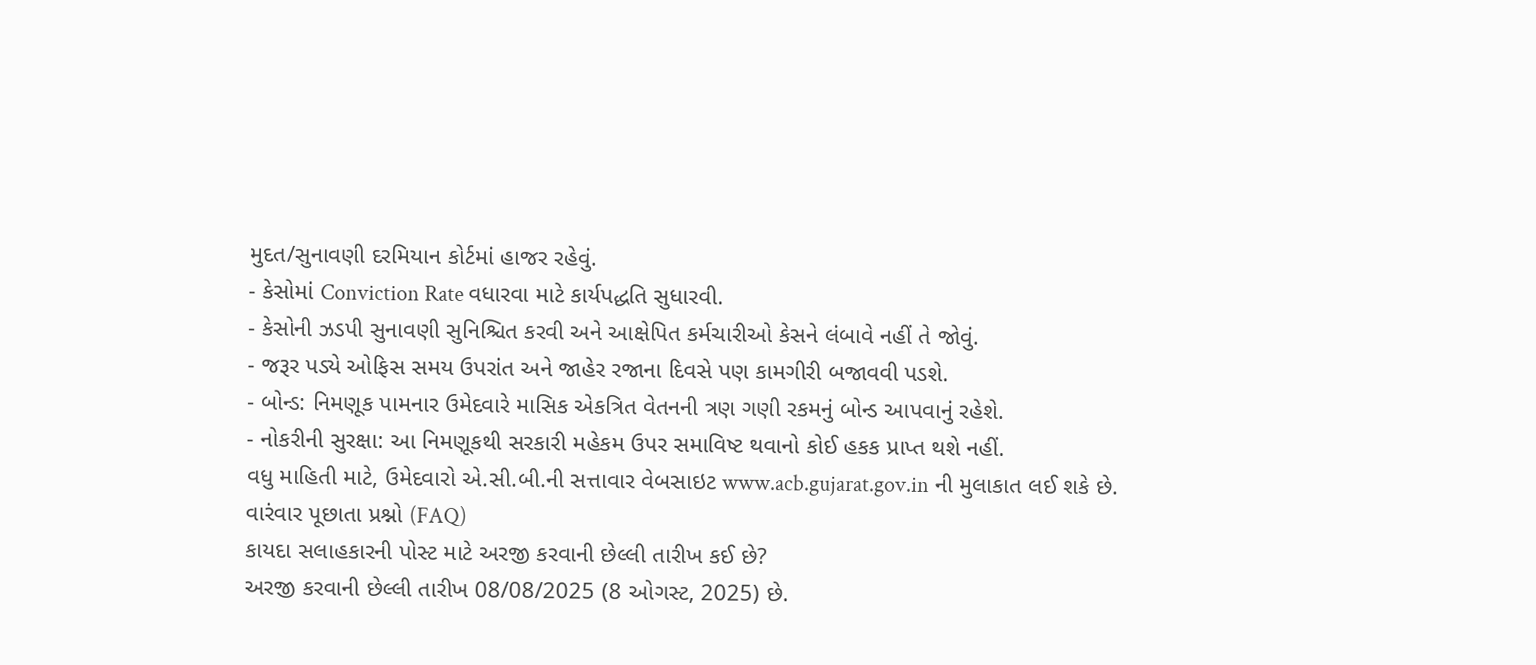મુદત/સુનાવણી દરમિયાન કોર્ટમાં હાજર રહેવું.
- કેસોમાં Conviction Rate વધારવા માટે કાર્યપદ્ધતિ સુધારવી.
- કેસોની ઝડપી સુનાવણી સુનિશ્ચિત કરવી અને આક્ષેપિત કર્મચારીઓ કેસને લંબાવે નહીં તે જોવું.
- જરૂર પડ્યે ઓફિસ સમય ઉપરાંત અને જાહેર રજાના દિવસે પણ કામગીરી બજાવવી પડશે.
- બોન્ડ: નિમણૂક પામનાર ઉમેદવારે માસિક એકત્રિત વેતનની ત્રણ ગણી રકમનું બોન્ડ આપવાનું રહેશે.
- નોકરીની સુરક્ષા: આ નિમણૂકથી સરકારી મહેકમ ઉપર સમાવિષ્ટ થવાનો કોઈ હકક પ્રાપ્ત થશે નહીં.
વધુ માહિતી માટે, ઉમેદવારો એ.સી.બી.ની સત્તાવાર વેબસાઇટ www.acb.gujarat.gov.in ની મુલાકાત લઈ શકે છે.
વારંવાર પૂછાતા પ્રશ્નો (FAQ)
કાયદા સલાહકારની પોસ્ટ માટે અરજી કરવાની છેલ્લી તારીખ કઈ છે?
અરજી કરવાની છેલ્લી તારીખ 08/08/2025 (8 ઓગસ્ટ, 2025) છે.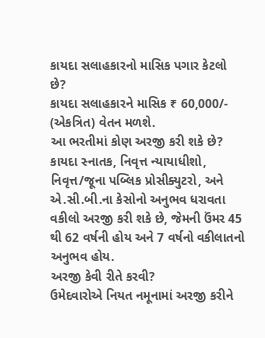કાયદા સલાહકારનો માસિક પગાર કેટલો છે?
કાયદા સલાહકારને માસિક ₹ 60,000/- (એકત્રિત) વેતન મળશે.
આ ભરતીમાં કોણ અરજી કરી શકે છે?
કાયદા સ્નાતક, નિવૃત્ત ન્યાયાધીશો, નિવૃત્ત/જૂના પબ્લિક પ્રોસીક્યુટરો, અને એ.સી.બી.ના કેસોનો અનુભવ ધરાવતા વકીલો અરજી કરી શકે છે, જેમની ઉંમર 45 થી 62 વર્ષની હોય અને 7 વર્ષનો વકીલાતનો અનુભવ હોય.
અરજી કેવી રીતે કરવી?
ઉમેદવારોએ નિયત નમૂનામાં અરજી કરીને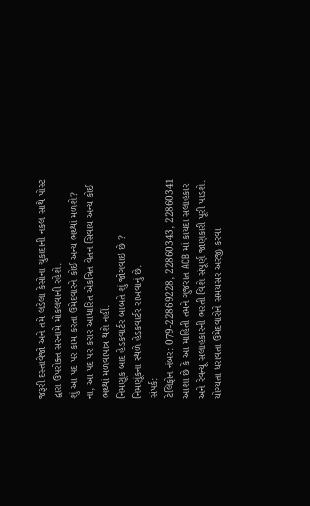જરૂરી દસ્તાવેજો અને તમે લડેલા કેસોના ચુકાદાની નકલ સાથે પોસ્ટ દ્વારા ઉપરોક્ત સરનામે મોકલવાની રહેશે.
શું આ પદ પર કામ કરતા ઉમેદવારને કોઈ અન્ય ભથ્થાં મળશે?
ના, આ પદ પર કરાર આધારિત એકત્રિત વેતન સિવાય અન્ય કોઈ ભથ્થાં મળવાપાત્ર થશે નહીં.
નિમણૂક બાદ હેડકવાર્ટર બાબતે શું જોગવાઇ છે ?
નિમણૂંકના સ્થળે હેડકવાર્ટર રાખવાનું છે.
સંપર્ક:
ટેલિફોન નંબર: 079-22869228, 22860343, 22860341
આશા છે કે આ માહિતી તમને ગુજરાત ACB માં કાયદા સલાહકાર અને રેવન્યૂ સલાહકારની ભરતી વિશે સંપૂર્ણ જાણકારી પૂરી પાડશે. યોગ્યતા ધરાવતા ઉમેદવારોને સમયસર અરજી કરવા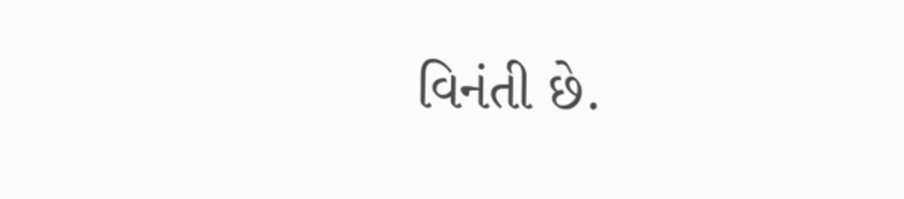વિનંતી છે.